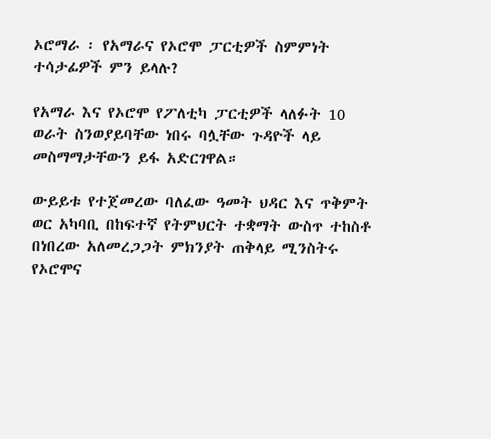ኦሮማራ ፡ የአማራና የኦሮሞ ፓርቲዎች ስምምነት ተሳታፊዎች ምን ይላሉ?

የአማራ እና የኦሮሞ የፖለቲካ ፓርቲዎች ላለፉት 10 ወራት ስንወያይባቸው ነበሩ ባሏቸው ጉዳዮች ላይ መስማማታቸውን ይፋ አድርገዋል።

ውይይቱ የተጀመረው ባለፈው ዓመት ህዳር እና ጥቅምት ወር አካባቢ በከፍተኛ የትምህርት ተቋማት ውስጥ ተከስቶ በነበረው አለመረጋጋት ምክንያት ጠቅላይ ሚንስትሩ የኦሮሞና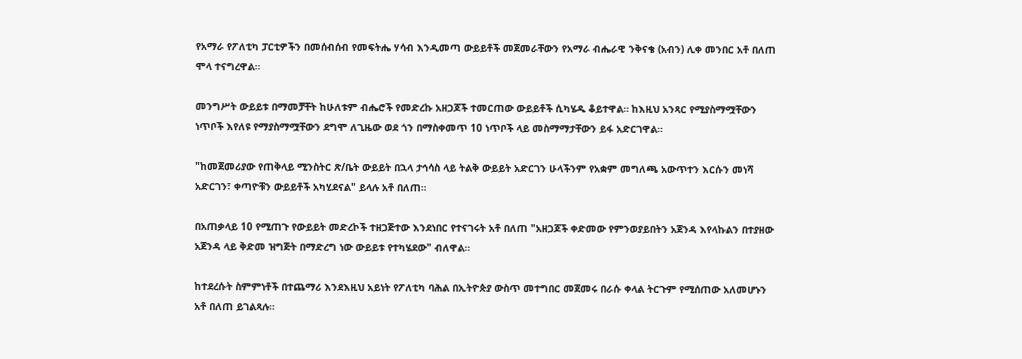የአማራ የፖለቲካ ፓርቲዎችን በመሰብሰብ የመፍትሔ ሃሳብ እንዲመጣ ውይይቶች መጀመራቸውን የአማራ ብሔራዊ ንቅናቄ (አብን) ሊቀ መንበር አቶ በለጠ ሞላ ተናግረዋል።

መንግሥት ውይይቱ በማመቻቸት ከሁለቱም ብሔሮች የመድረኩ አዘጋጆች ተመርጠው ውይይቶች ሲካሄዱ ቆይተዋል። ከእዚህ አንጻር የሚያስማሟቸውን ነጥቦች እየለዩ የማያስማሟቸውን ደግሞ ለጊዜው ወደ ጎን በማስቀመጥ 10 ነጥቦች ላይ መስማማታቸውን ይፋ አድርገዋል።

"ከመጀመሪያው የጠቅላይ ሚንስትር ጽ/ቤት ውይይት በኋላ ታኅሳስ ላይ ትልቅ ውይይት አድርገን ሁላችንም የአቋም መግለጫ አውጥተን እርሱን መነሻ አድርገን፣ ቀጣዮቹን ውይይቶች አካሂደናል" ይላሉ አቶ በለጠ።

በአጠቃላይ 10 የሚጠጉ የውይይት መድረኮች ተዘጋጅተው እንደነበር የተናገሩት አቶ በለጠ "አዘጋጆች ቀድመው የምንወያይበትን አጀንዳ እየላኩልን በተያዘው አጀንዳ ላይ ቅድመ ዝግጅት በማድረግ ነው ውይይቱ የተካሄደው" ብለዋል።

ከተደረሱት ስምምነቶች በተጨማሪ እንደእዚህ አይነት የፖለቲካ ባሕል በኢትዮጵያ ውስጥ መተግበር መጀመሩ በራሱ ቀላል ትርጉም የሚሰጠው አለመሆኑን አቶ በለጠ ይገልጻሉ።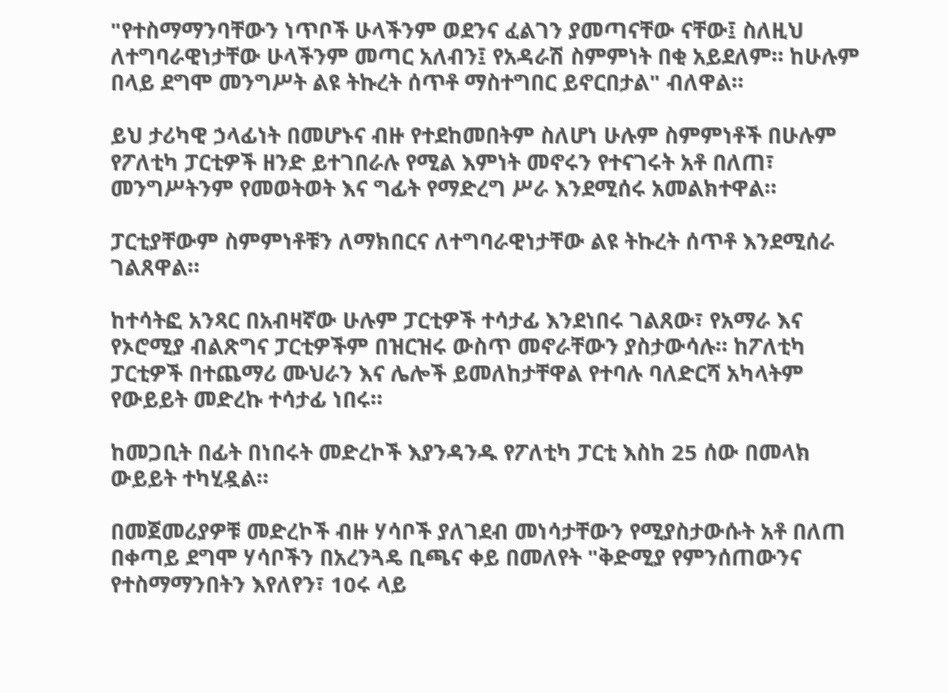"የተስማማንባቸውን ነጥቦች ሁላችንም ወደንና ፈልገን ያመጣናቸው ናቸው፤ ስለዚህ ለተግባራዊነታቸው ሁላችንም መጣር አለብን፤ የአዳራሽ ስምምነት በቂ አይደለም። ከሁሉም በላይ ደግሞ መንግሥት ልዩ ትኩረት ሰጥቶ ማስተግበር ይኖርበታል" ብለዋል።

ይህ ታሪካዊ ኃላፊነት በመሆኑና ብዙ የተደከመበትም ስለሆነ ሁሉም ስምምነቶች በሁሉም የፖለቲካ ፓርቲዎች ዘንድ ይተገበራሉ የሚል እምነት መኖሩን የተናገሩት አቶ በለጠ፣ መንግሥትንም የመወትወት እና ግፊት የማድረግ ሥራ እንደሚሰሩ አመልክተዋል።

ፓርቲያቸውም ስምምነቶቹን ለማክበርና ለተግባራዊነታቸው ልዩ ትኩረት ሰጥቶ እንደሚሰራ ገልጸዋል።

ከተሳትፎ አንጻር በአብዛኛው ሁሉም ፓርቲዎች ተሳታፊ እንደነበሩ ገልጸው፣ የአማራ እና የኦሮሚያ ብልጽግና ፓርቲዎችም በዝርዝሩ ውስጥ መኖራቸውን ያስታውሳሉ። ከፖለቲካ ፓርቲዎች በተጨማሪ ሙህራን እና ሌሎች ይመለከታቸዋል የተባሉ ባለድርሻ አካላትም የውይይት መድረኩ ተሳታፊ ነበሩ።

ከመጋቢት በፊት በነበሩት መድረኮች እያንዳንዱ የፖለቲካ ፓርቲ እስከ 25 ሰው በመላክ ውይይት ተካሂዷል።

በመጀመሪያዎቹ መድረኮች ብዙ ሃሳቦች ያለገደብ መነሳታቸውን የሚያስታውሱት አቶ በለጠ በቀጣይ ደግሞ ሃሳቦችን በአረንጓዴ ቢጫና ቀይ በመለየት "ቅድሚያ የምንሰጠውንና የተስማማንበትን እየለየን፣ 10ሩ ላይ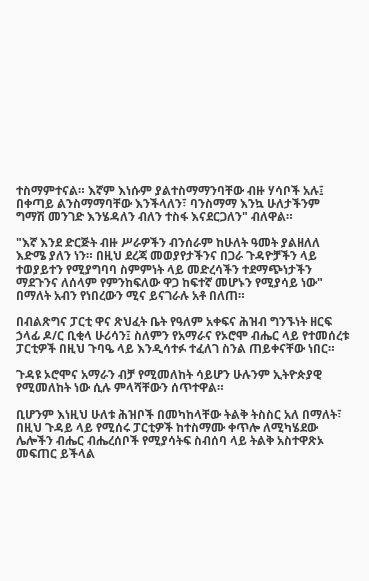ተስማምተናል። እኛም እነሱም ያልተስማማንባቸው ብዙ ሃሳቦች አሉ፤ በቀጣይ ልንስማማባቸው እንችላለን፣ ባንስማማ እንኳ ሁለታችንም ግማሽ መንገድ እንሄዳለን ብለን ተስፋ እናደርጋለን" ብለዋል።

"እኛ እንደ ድርጅት ብዙ ሥራዎችን ብንሰራም ከሁለት ዓመት ያልዘለለ እድሜ ያለን ነን። በዚህ ደረጃ መወያየታችንና በጋራ ጉዳዮቻችን ላይ ተወያይተን የሚያግባባ ስምምነት ላይ መድረሳችን ተደማጭነታችን ማደጉንና ለሰላም የምንከፍለው ዋጋ ከፍተኛ መሆኑን የሚያሳይ ነው" በማለት አብን የነበረውን ሚና ይናገራሉ አቶ በለጠ።

በብልጽግና ፓርቲ ዋና ጽህፈት ቤት የዓለም አቀፍና ሕዝብ ግንኙነት ዘርፍ ኃላፊ ዶ/ር ቢቂላ ሁሪሳን፤ ስለምን የአማራና የኦሮሞ ብሔር ላይ የተመሰረቱ ፓርቲዎች በዚህ ጉባዔ ላይ እንዲሳተፉ ተፈለገ ስንል ጠይቀናቸው ነበር።

ጉዳዩ ኦሮሞና አማራን ብቻ የሚመለከት ሳይሆን ሁሉንም ኢትዮጵያዊ የሚመለከት ነው ሲሉ ምላሻቸውን ሰጥተዋል።

ቢሆንም እነዚህ ሁለቱ ሕዝቦች በመካከላቸው ትልቅ ትስስር አለ በማለት፣ በዚህ ጉዳይ ላይ የሚሰሩ ፓርቲዎች ከተስማሙ ቀጥሎ ለሚካሄደው ሌሎችን ብሔር ብሔረሰቦች የሚያሳትፍ ስብሰባ ላይ ትልቅ አስተዋጽኦ መፍጠር ይችላል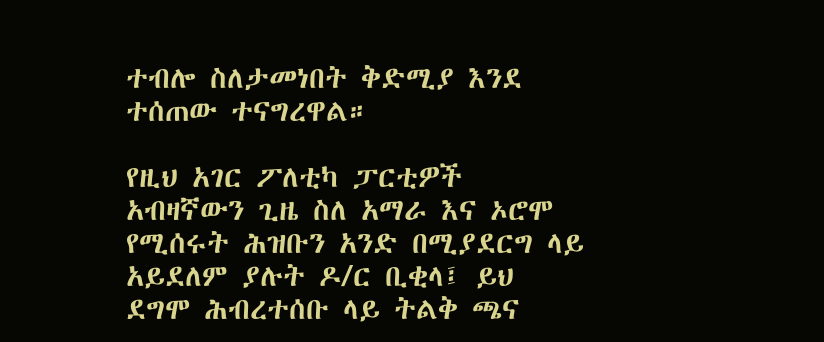ተብሎ ስለታመነበት ቅድሚያ እንደ ተሰጠው ተናግረዋል።

የዚህ አገር ፖለቲካ ፓርቲዎች አብዛኛውን ጊዜ ስለ አማራ እና ኦሮሞ የሚሰሩት ሕዝቡን አንድ በሚያደርግ ላይ አይደለም ያሉት ዶ/ር ቢቂላ፤ ይህ ደግሞ ሕብረተሰቡ ላይ ትልቅ ጫና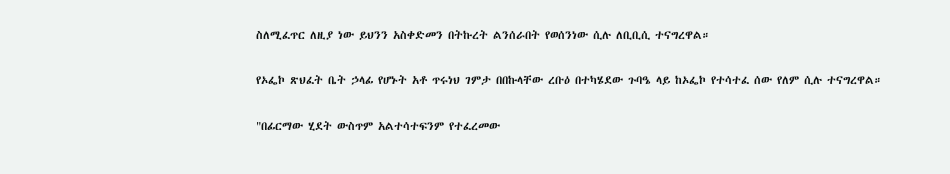ስለሚፈጥር ለዚያ ነው ይህንን አስቀድመን በትኩረት ልንሰራበት የወሰንነው ሲሉ ለቢቢሲ ተናግረዋል።

የኦፌኮ ጽህፈት ቤት ኃላፊ የሆኑት አቶ ጥሩነህ ገምታ በበኩላቸው ረቡዕ በተካሄደው ጉባዔ ላይ ከኦፌኮ የተሳተፈ ሰው የለም ሲሉ ተናግረዋል።

"በፊርማው ሂደት ውስጥም አልተሳተፍንም የተፈረመው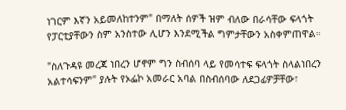ነገርም እኛን አይመለከተንም" በማለት ሰዎች ዝም ብለው በራሳቸው ፍላጎት የፓርቲያቸውን ስም አንስተው ሊሆን እንደሚችል ግምታቸውን አስቀምጠዋል።

"ስለጉዳዩ መረጃ ነበረን ሆኖም ግን ስብሰባ ላይ የመሳተፍ ፍላጎት ስላልነበረን አልተሳፍንም" ያሉት የኦፌኮ አመራር አባል በስብሰባው ለደጋፊዎቻቸው፣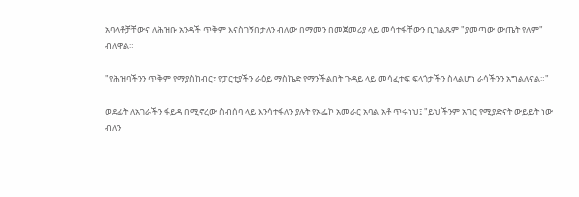አባላቶቻቸውና ለሕዝቡ አንዳች ጥቅም እናስገኝበታለን ብለው በማመን በመጀመሪያ ላይ መሳተፋቸውን ቢገልጹም "ያመጣው ውጤት የለም" ብለዋል።

"የሕዝባችንን ጥቅም የማያስከብር፣ የፓርቲያችን ራዕይ ማስኬድ የማንችልበት ጉዳይ ላይ መሳፈተፍ ፍላጎታችን ስላልሆነ ራሳችንን አግልለናል።"

ወደፊት ለአገራችን ፋይዳ በሚኖረው ስብሰባ ላይ እንሳተፋለን ያሉት የኦፌኮ አመራር አባል አቶ ጥሩነህ፤ "ይህችንም አገር የሚያድናት ውይይት ነው ብለን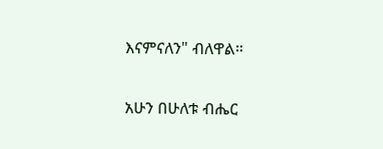እናምናለን" ብለዋል።

አሁን በሁለቱ ብሔር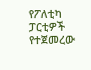የፖለቲካ ፓርቲዎች የተጀመረው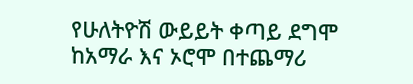የሁለትዮሽ ውይይት ቀጣይ ደግሞ ከአማራ እና ኦሮሞ በተጨማሪ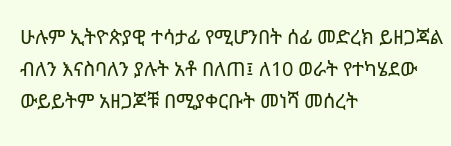ሁሉም ኢትዮጵያዊ ተሳታፊ የሚሆንበት ሰፊ መድረክ ይዘጋጃል ብለን እናስባለን ያሉት አቶ በለጠ፤ ለ10 ወራት የተካሄደው ውይይትም አዘጋጆቹ በሚያቀርቡት መነሻ መሰረት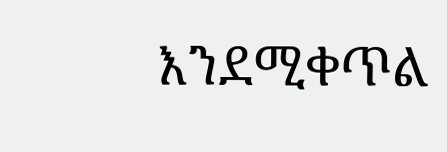እንደሚቀጥል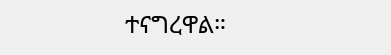ተናግረዋል።